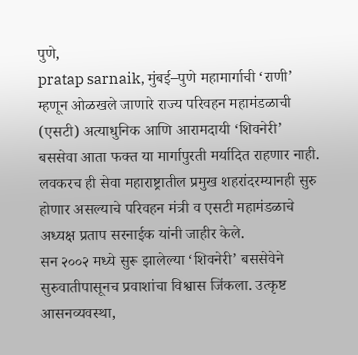पुणे,
pratap sarnaik, मुंबई–पुणे महामार्गाची ‘राणी’ म्हणून ओळखले जाणारे राज्य परिवहन महामंडळाची (एसटी) अत्याधुनिक आणि आरामदायी ‘शिवनेरी’ बससेवा आता फक्त या मार्गापुरती मर्यादित राहणार नाही. लवकरच ही सेवा महाराष्ट्रातील प्रमुख शहरांदरम्यानही सुरु होणार असल्याचे परिवहन मंत्री व एसटी महामंडळाचे अध्यक्ष प्रताप सरनाईक यांनी जाहीर केले.
सन २००२ मध्ये सुरू झालेल्या ‘शिवनेरी’ बससेवेने सुरुवातीपासूनच प्रवाशांचा विश्वास जिंकला. उत्कृष्ट आसनव्यवस्था,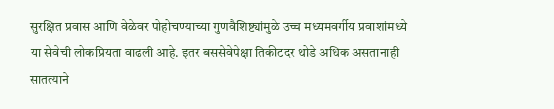सुरक्षित प्रवास आणि वेळेवर पोहोचण्याच्या गुणवैशिष्ट्यांमुळे उच्च मध्यमवर्गीय प्रवाशांमध्ये या सेवेची लोकप्रियता वाढली आहे. इतर बससेवेपेक्षा तिकीटदर थोडे अधिक असतानाही सातत्याने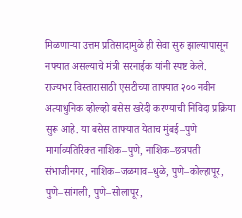मिळणाऱ्या उत्तम प्रतिसादामुळे ही सेवा सुरु झाल्यापासून नफ्यात असल्याचे मंत्री सरनाईक यांनी स्पष्ट केले.
राज्यभर विस्तारासाठी एसटीच्या ताफ्यात २०० नवीन अत्याधुनिक व्होल्व्हो बसेस खरेदी करण्याची निविदा प्रक्रिया सुरू आहे. या बसेस ताफ्यात येताच मुंबई–पुणे मार्गाव्यतिरिक्त नाशिक–पुणे, नाशिक–छत्रपती संभाजीनगर, नाशिक–जळगाव–धुळे, पुणे–कोल्हापूर, पुणे–सांगली, पुणे–सोलापूर,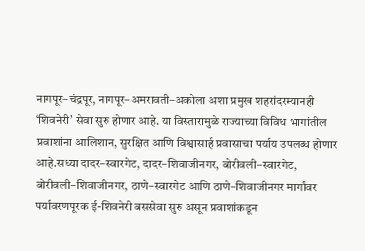नागपूर–चंद्रपूर, नागपूर–अमरावती–अकोला अशा प्रमुख शहरांदरम्यानही ‘शिवनेरी’ सेवा सुरु होणार आहे. या विस्तारामुळे राज्याच्या विविध भागांतील प्रवाशांना आलिशान, सुरक्षित आणि विश्वासार्ह प्रवासाचा पर्याय उपलब्ध होणार आहे.सध्या दादर–स्वारगेट, दादर–शिवाजीनगर, बोरीवली–स्वारगेट, बोरीवली–शिवाजीनगर, ठाणे–स्वारगेट आणि ठाणे–शिवाजीनगर मार्गांवर पर्यावरणपूरक ई-शिवनेरी बससेवा सुरु असून प्रवाशांकडून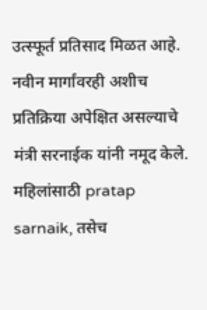उत्स्फूर्त प्रतिसाद मिळत आहे. नवीन मार्गांवरही अशीच प्रतिक्रिया अपेक्षित असल्याचे मंत्री सरनाईक यांनी नमूद केले.
महिलांसाठी pratap sarnaik, तसेच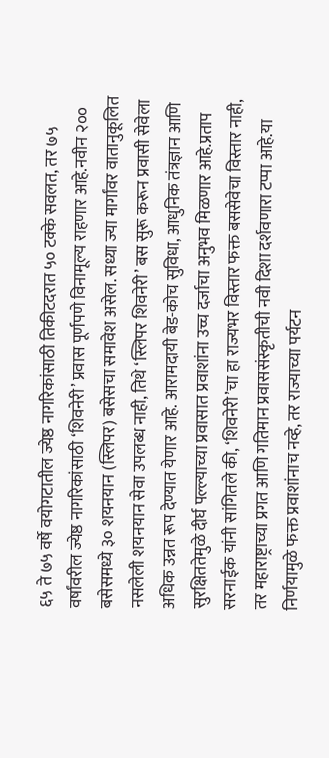६५ ते ७५ वर्षे वयोगटातील ज्येष्ठ नागरिकांसाठी तिकीटदरात ५० टक्के सवलत, तर ७५ वर्षांवरील ज्येष्ठ नागरिकांसाठी ‘शिवनेरी’ प्रवास पूर्णपणे विनामूल्य राहणार आहे.नवीन २०० बसेसमध्ये ३० शयनयान (स्लिपर) बसेसचा समावेश असेल. सध्या ज्या मार्गांवर वातानुकूलित नसलेली शयनयान सेवा उपलब्ध नाही, तिथे ‘स्लिपर शिवनेरी’ बस सुरू करून प्रवासी सेवेला अधिक उन्नत रूप देण्यात येणार आहे. आरामदायी बेड-कोच सुविधा, आधुनिक तंत्रज्ञान आणि सुरक्षिततेमुळे दीर्घ पल्ल्याच्या प्रवासात प्रवाशांना उच्च दर्जाचा अनुभव मिळणार आहे.प्रताप सरनाईक यांनी सांगितले की, ‘शिवनेरी’चा हा राज्यभर विस्तार फक्त बससेवेचा विस्तार नाही, तर महाराष्ट्राच्या प्रगत आणि गतिमान प्रवाससंस्कृतीची नवी दिशा दर्शवणारा टप्पा आहे.या निर्णयामुळे फक्त प्रवाशांनाच नव्हे, तर राज्याच्या पर्यटन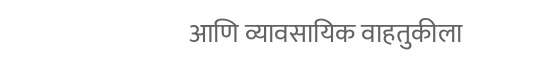आणि व्यावसायिक वाहतुकीला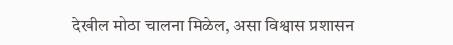देखील मोठा चालना मिळेल, असा विश्वास प्रशासन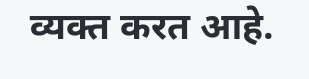व्यक्त करत आहे.